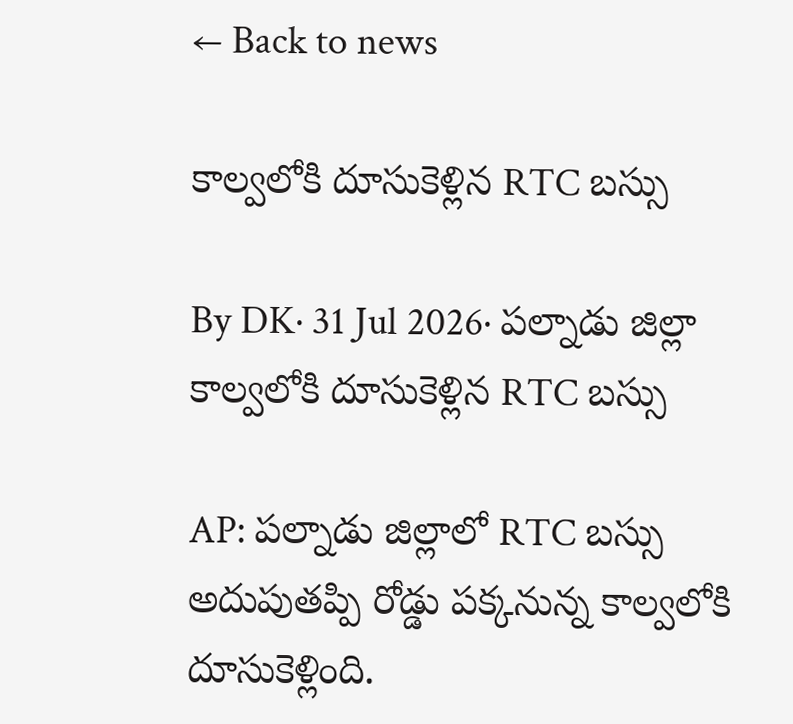← Back to news

కాల్వలోకి దూసుకెళ్లిన RTC బస్సు

By DK· 31 Jul 2026· పల్నాడు జిల్లా
కాల్వలోకి దూసుకెళ్లిన RTC బస్సు

AP: పల్నాడు జిల్లాలో RTC బస్సు అదుపుతప్పి రోడ్డు పక్కనున్న కాల్వలోకి దూసుకెళ్లింది.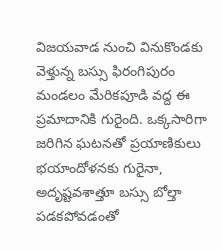విజయవాడ నుంచి వినుకొండకు వెళ్తున్న బస్సు ఫిరంగిపురం మండలం మేరికపూడి వద్ద ఈ ప్రమాదానికి గురైంది. ఒక్కసారిగా జరిగిన ఘటనతో ప్రయాణికులు భయాందోళనకు గురైనా, అదృష్టవశాత్తూ బస్సు బోల్తా పడకపోవడంతో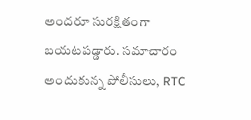అందరూ సురక్షితంగా బయటపడ్డారు. సమాచారం అందుకున్న పోలీసులు, RTC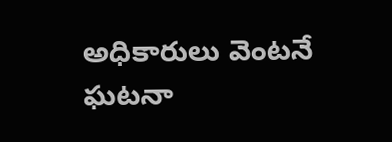అధికారులు వెంటనే ఘటనా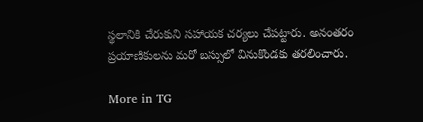స్థలానికి చేరుకుని సహాయక చర్యలు చేపట్టారు. అనంతరం ప్రయాణికులను మరో బస్సులో వినుకొండకు తరలించారు.

More in TG